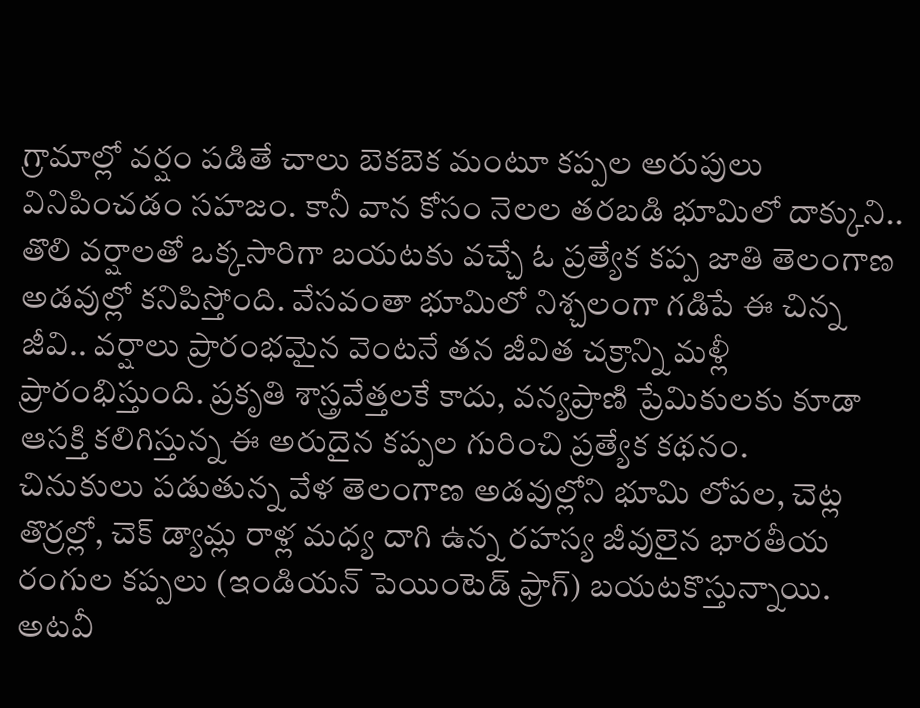గ్రామాల్లో వర్షం పడితే చాలు బెకబెక మంటూ కప్పల అరుపులు వినిపించడం సహజం. కానీ వాన కోసం నెలల తరబడి భూమిలో దాక్కుని.. తొలి వర్షాలతో ఒక్కసారిగా బయటకు వచ్చే ఓ ప్రత్యేక కప్ప జాతి తెలంగాణ అడవుల్లో కనిపిస్తోంది. వేసవంతా భూమిలో నిశ్చలంగా గడిపే ఈ చిన్న జీవి.. వర్షాలు ప్రారంభమైన వెంటనే తన జీవిత చక్రాన్ని మళ్లీ ప్రారంభిస్తుంది. ప్రకృతి శాస్త్రవేత్తలకే కాదు, వన్యప్రాణి ప్రేమికులకు కూడా ఆసక్తి కలిగిస్తున్న ఈ అరుదైన కప్పల గురించి ప్రత్యేక కథనం.
చినుకులు పడుతున్న వేళ తెలంగాణ అడవుల్లోని భూమి లోపల, చెట్ల తొర్రల్లో, చెక్ డ్యామ్ల రాళ్ల మధ్య దాగి ఉన్న రహస్య జీవులైన భారతీయ రంగుల కప్పలు (ఇండియన్ పెయింటెడ్ ఫ్రాగ్) బయటకొస్తున్నాయి. అటవీ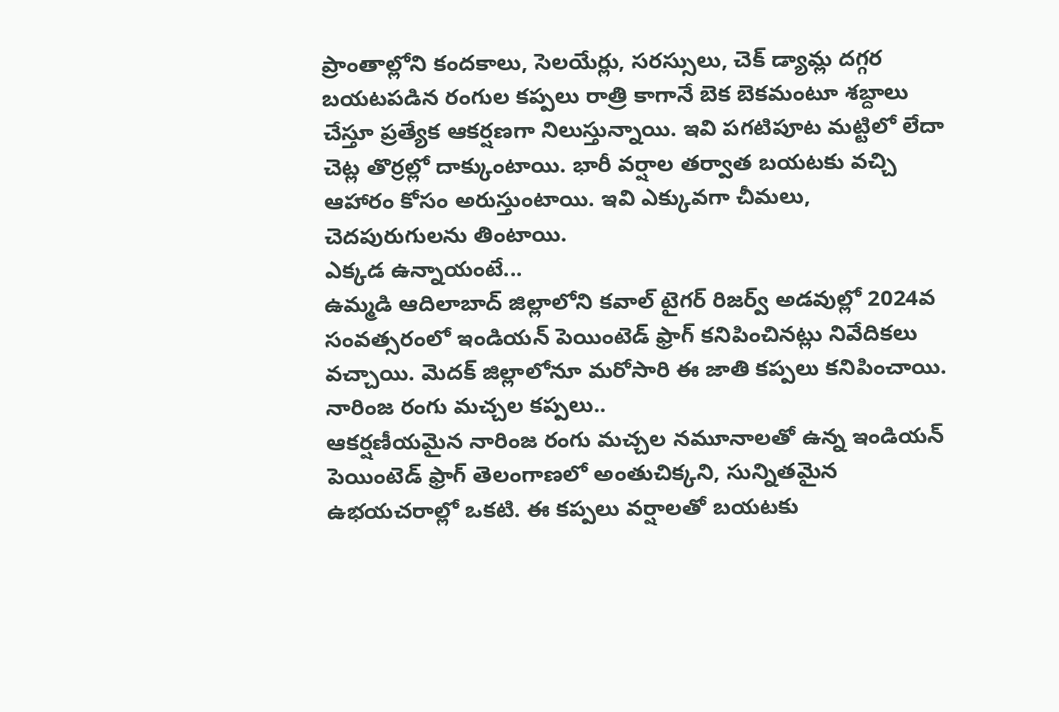ప్రాంతాల్లోని కందకాలు, సెలయేర్లు, సరస్సులు, చెక్ డ్యామ్ల దగ్గర బయటపడిన రంగుల కప్పలు రాత్రి కాగానే బెక బెకమంటూ శబ్దాలు చేస్తూ ప్రత్యేక ఆకర్షణగా నిలుస్తున్నాయి. ఇవి పగటిపూట మట్టిలో లేదా చెట్ల తొర్రల్లో దాక్కుంటాయి. భారీ వర్షాల తర్వాత బయటకు వచ్చి ఆహారం కోసం అరుస్తుంటాయి. ఇవి ఎక్కువగా చీమలు, చెదపురుగులను తింటాయి.
ఎక్కడ ఉన్నాయంటే...
ఉమ్మడి ఆదిలాబాద్ జిల్లాలోని కవాల్ టైగర్ రిజర్వ్ అడవుల్లో 2024వ సంవత్సరంలో ఇండియన్ పెయింటెడ్ ఫ్రాగ్ కనిపించినట్లు నివేదికలు వచ్చాయి. మెదక్ జిల్లాలోనూ మరోసారి ఈ జాతి కప్పలు కనిపించాయి.
నారింజ రంగు మచ్చల కప్పలు..
ఆకర్షణీయమైన నారింజ రంగు మచ్చల నమూనాలతో ఉన్న ఇండియన్ పెయింటెడ్ ఫ్రాగ్ తెలంగాణలో అంతుచిక్కని, సున్నితమైన ఉభయచరాల్లో ఒకటి. ఈ కప్పలు వర్షాలతో బయటకు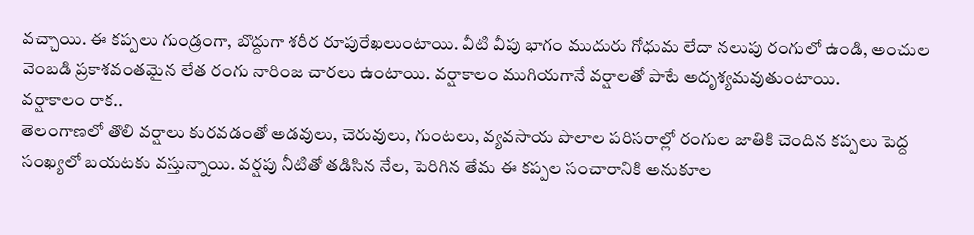వచ్చాయి. ఈ కప్పలు గుండ్రంగా, బొద్దుగా శరీర రూపురేఖలుంటాయి. వీటి వీపు భాగం ముదురు గోధుమ లేదా నలుపు రంగులో ఉండి, అంచుల వెంబడి ప్రకాశవంతమైన లేత రంగు నారింజ చారలు ఉంటాయి. వర్షాకాలం ముగియగానే వర్షాలతో పాటే అదృశ్యమవుతుంటాయి.
వర్షాకాలం రాక..
తెలంగాణలో తొలి వర్షాలు కురవడంతో అడవులు, చెరువులు, గుంటలు, వ్యవసాయ పొలాల పరిసరాల్లో రంగుల జాతికి చెందిన కప్పలు పెద్ద సంఖ్యలో బయటకు వస్తున్నాయి. వర్షపు నీటితో తడిసిన నేల, పెరిగిన తేమ ఈ కప్పల సంచారానికి అనుకూల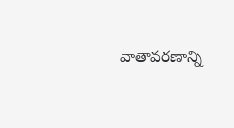వాతావరణాన్ని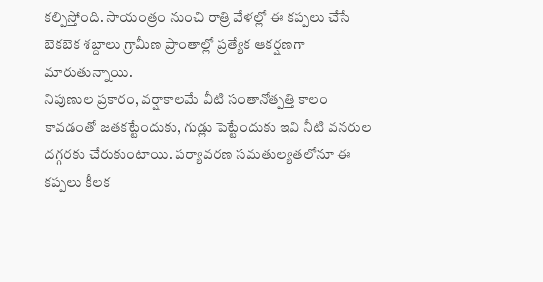కల్పిస్తోంది. సాయంత్రం నుంచి రాత్రి వేళల్లో ఈ కప్పలు చేసే బెకబెక శబ్దాలు గ్రామీణ ప్రాంతాల్లో ప్రత్యేక ఆకర్షణగా మారుతున్నాయి.
నిపుణుల ప్రకారం, వర్షాకాలమే వీటి సంతానోత్పత్తి కాలం కావడంతో జతకట్టేందుకు, గుడ్లు పెట్టేందుకు ఇవి నీటి వనరుల దగ్గరకు చేరుకుంటాయి. పర్యావరణ సమతుల్యతలోనూ ఈ కప్పలు కీలక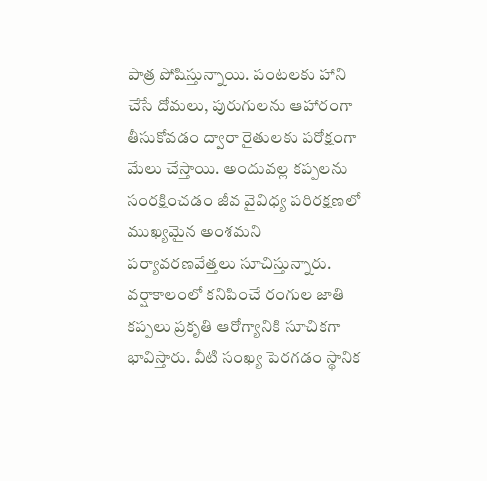పాత్ర పోషిస్తున్నాయి. పంటలకు హాని చేసే దోమలు, పురుగులను ఆహారంగా తీసుకోవడం ద్వారా రైతులకు పరోక్షంగా మేలు చేస్తాయి. అందువల్ల కప్పలను సంరక్షించడం జీవ వైవిధ్య పరిరక్షణలో ముఖ్యమైన అంశమని పర్యావరణవేత్తలు సూచిస్తున్నారు. వర్షాకాలంలో కనిపించే రంగుల జాతి కప్పలు ప్రకృతి ఆరోగ్యానికి సూచికగా భావిస్తారు. వీటి సంఖ్య పెరగడం స్థానిక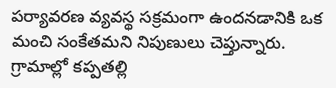పర్యావరణ వ్యవస్థ సక్రమంగా ఉందనడానికి ఒక మంచి సంకేతమని నిపుణులు చెప్తున్నారు.
గ్రామాల్లో కప్పతల్లి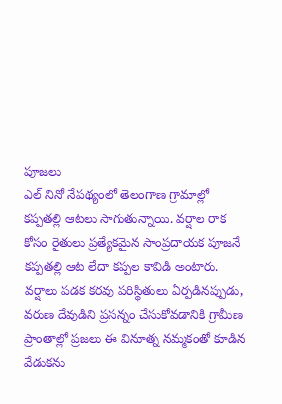పూజలు
ఎల్ నినో నేపథ్యంలో తెలంగాణ గ్రామాల్లో కప్పతల్లి ఆటలు సాగుతున్నాయి. వర్షాల రాక కోసం రైతులు ప్రత్యేకమైన సాంప్రదాయక పూజనే కప్పతల్లి ఆట లేదా కప్పల కావిడి అంటారు. వర్షాలు పడక కరవు పరిస్థితులు ఏర్పడినప్పుడు, వరుణ దేవుడిని ప్రసన్నం చేసుకోవడానికి గ్రామీణ ప్రాంతాల్లో ప్రజలు ఈ వినూత్న నమ్మకంతో కూడిన వేడుకను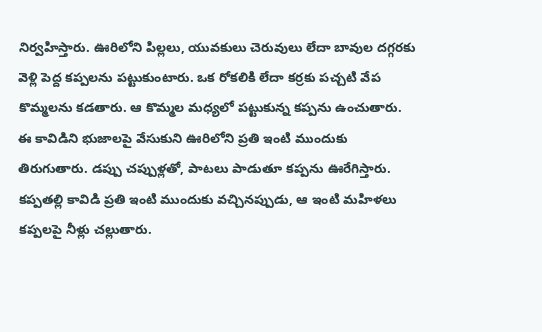నిర్వహిస్తారు. ఊరిలోని పిల్లలు, యువకులు చెరువులు లేదా బావుల దగ్గరకు వెళ్లి పెద్ద కప్పలను పట్టుకుంటారు. ఒక రోకలికి లేదా కర్రకు పచ్చటి వేప కొమ్మలను కడతారు. ఆ కొమ్మల మధ్యలో పట్టుకున్న కప్పను ఉంచుతారు.
ఈ కావిడిని భుజాలపై వేసుకుని ఊరిలోని ప్రతి ఇంటి ముందుకు తిరుగుతారు. డప్పు చప్పుళ్లతో, పాటలు పాడుతూ కప్పను ఊరేగిస్తారు. కప్పతల్లి కావిడి ప్రతి ఇంటి ముందుకు వచ్చినప్పుడు, ఆ ఇంటి మహిళలు కప్పలపై నీళ్లు చల్లుతారు.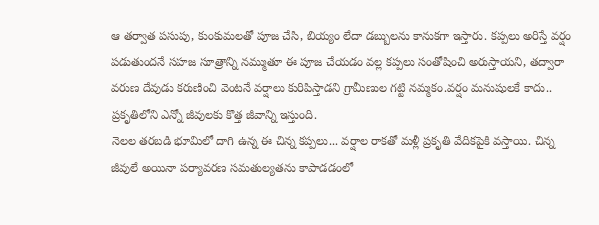ఆ తర్వాత పసుపు, కుంకుమలతో పూజ చేసి, బియ్యం లేదా డబ్బులను కానుకగా ఇస్తారు. కప్పలు అరిస్తే వర్షం పడుతుందనే సహజ సూత్రాన్ని నమ్ముతూ ఈ పూజ చేయడం వల్ల కప్పలు సంతోషించి అరుస్తాయని, తద్వారా వరుణ దేవుడు కరుణించి వెంటనే వర్షాలు కురిపిస్తాడని గ్రామీణుల గట్టి నమ్మకం.వర్షం మనుషులకే కాదు.. ప్రకృతిలోని ఎన్నో జీవులకు కొత్త జీవాన్ని ఇస్తుంది.
నెలల తరబడి భూమిలో దాగి ఉన్న ఈ చిన్న కప్పలు... వర్షాల రాకతో మళ్లీ ప్రకృతి వేదికపైకి వస్తాయి. చిన్న జీవులే అయినా పర్యావరణ సమతుల్యతను కాపాడడంలో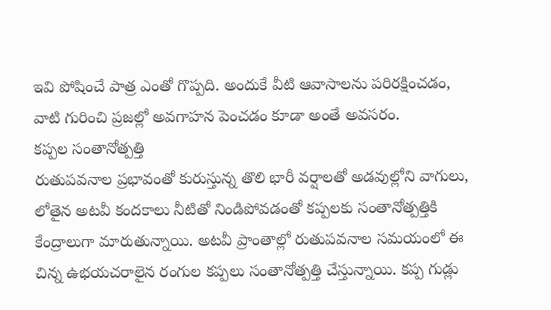ఇవి పోషించే పాత్ర ఎంతో గొప్పది. అందుకే వీటి ఆవాసాలను పరిరక్షించడం, వాటి గురించి ప్రజల్లో అవగాహన పెంచడం కూడా అంతే అవసరం.
కప్పల సంతానోత్పత్తి
రుతుపవనాల ప్రభావంతో కురుస్తున్న తొలి భారీ వర్షాలతో అడవుల్లోని వాగులు, లోతైన అటవీ కందకాలు నీటితో నిండిపోవడంతో కప్పలకు సంతానోత్పత్తికి కేంద్రాలుగా మారుతున్నాయి. అటవీ ప్రాంతాల్లో రుతుపవనాల సమయంలో ఈ చిన్న ఉభయచరాలైన రంగుల కప్పలు సంతానోత్పత్తి చేస్తున్నాయి. కప్ప గుడ్లు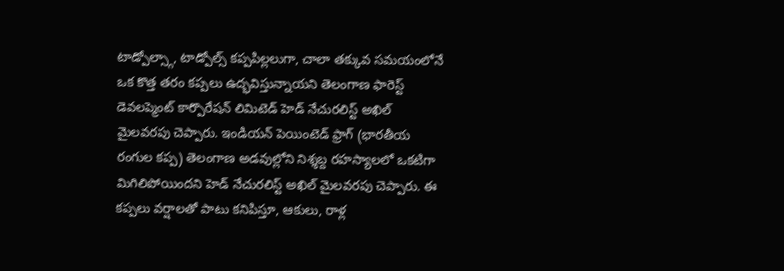టాడ్పోల్స్గా, టాడ్పోల్స్ కప్పపిల్లలుగా, చాలా తక్కువ సమయంలోనే ఒక కొత్త తరం కప్పలు ఉద్భవిస్తున్నాయని తెలంగాణ ఫారెస్ట్ డెవలప్మెంట్ కార్పొరేషన్ లిమిటెడ్ హెడ్ నేచురలిస్ట్ అఖిల్ మైలవరపు చెప్పారు. ఇండియన్ పెయింటెడ్ ఫ్రాగ్ (భారతీయ రంగుల కప్ప) తెలంగాణ అడవుల్లోని నిశ్శబ్ద రహస్యాలలో ఒకటిగా మిగిలిపోయిందని హెడ్ నేచురలిస్ట్ అఖిల్ మైలవరపు చెప్పారు. ఈ కప్పలు వర్షాలతో పాటు కనిపిస్తూ, ఆకులు, రాళ్ల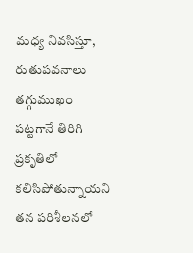మధ్య నివసిస్తూ, రుతుపవనాలు తగ్గుముఖం పట్టగానే తిరిగి ప్రకృతిలో కలిసిపోతున్నాయని తన పరిశీలనలో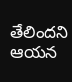తేలిందని ఆయన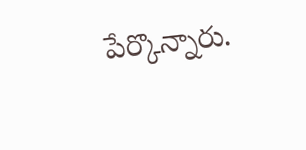పేర్కొన్నారు.